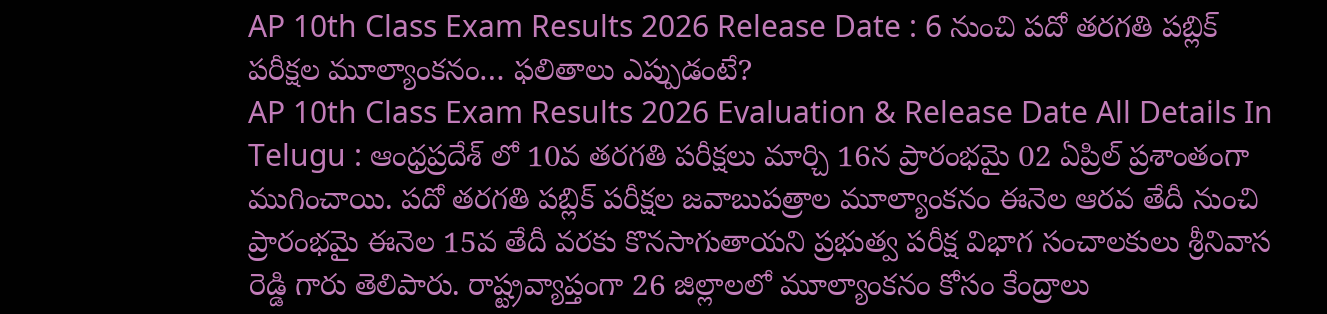AP 10th Class Exam Results 2026 Release Date : 6 నుంచి పదో తరగతి పబ్లిక్ పరీక్షల మూల్యాంకనం… ఫలితాలు ఎప్పుడంటే?
AP 10th Class Exam Results 2026 Evaluation & Release Date All Details In Telugu : ఆంధ్రప్రదేశ్ లో 10వ తరగతి పరీక్షలు మార్చి 16న ప్రారంభమై 02 ఏప్రిల్ ప్రశాంతంగా ముగించాయి. పదో తరగతి పబ్లిక్ పరీక్షల జవాబుపత్రాల మూల్యాంకనం ఈనెల ఆరవ తేదీ నుంచి ప్రారంభమై ఈనెల 15వ తేదీ వరకు కొనసాగుతాయని ప్రభుత్వ పరీక్ష విభాగ సంచాలకులు శ్రీనివాస రెడ్డి గారు తెలిపారు. రాష్ట్రవ్యాప్తంగా 26 జిల్లాలలో మూల్యాంకనం కోసం కేంద్రాలు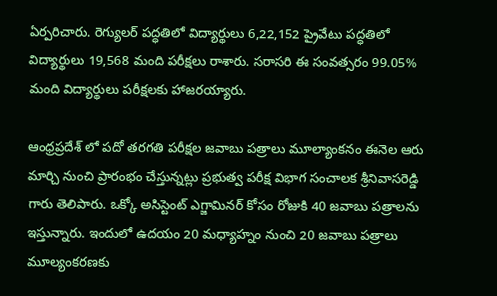ఏర్పరిచారు. రెగ్యులర్ పద్ధతిలో విద్యార్థులు 6,22,152 ప్రైవేటు పద్ధతిలో విద్యార్థులు 19,568 మంది పరీక్షలు రాశారు. సరాసరి ఈ సంవత్సరం 99.05% మంది విద్యార్థులు పరీక్షలకు హాజరయ్యారు.

ఆంధ్రప్రదేశ్ లో పదో తరగతి పరీక్షల జవాబు పత్రాలు మూల్యాంకనం ఈనెల ఆరు మార్చి నుంచి ప్రారంభం చేస్తున్నట్లు ప్రభుత్వ పరీక్ష విభాగ సంచాలక శ్రీనివాసరెడ్డి గారు తెలిపారు. ఒక్కో అసిస్టెంట్ ఎగ్జామినర్ కోసం రోజుకి 40 జవాబు పత్రాలను ఇస్తున్నారు. ఇందులో ఉదయం 20 మధ్యాహ్నం నుంచి 20 జవాబు పత్రాలు మూల్యంకరణకు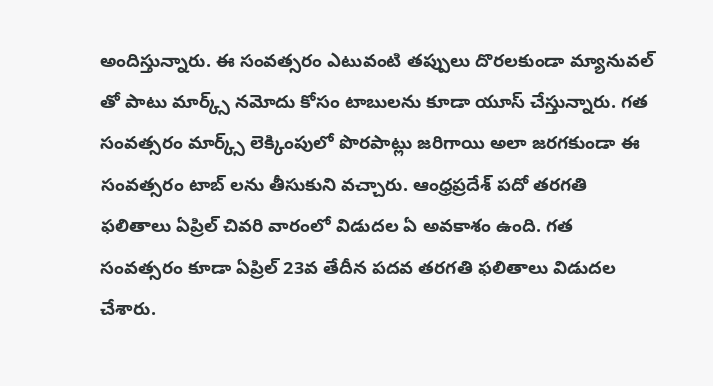అందిస్తున్నారు. ఈ సంవత్సరం ఎటువంటి తప్పులు దొరలకుండా మ్యానువల్ తో పాటు మార్క్స్ నమోదు కోసం టాబులను కూడా యూస్ చేస్తున్నారు. గత సంవత్సరం మార్క్స్ లెక్కింపులో పొరపాట్లు జరిగాయి అలా జరగకుండా ఈ సంవత్సరం టాబ్ లను తీసుకుని వచ్చారు. ఆంధ్రప్రదేశ్ పదో తరగతి ఫలితాలు ఏప్రిల్ చివరి వారంలో విడుదల ఏ అవకాశం ఉంది. గత సంవత్సరం కూడా ఏప్రిల్ 23వ తేదీన పదవ తరగతి ఫలితాలు విడుదల చేశారు.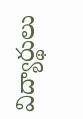విద్యార్థులు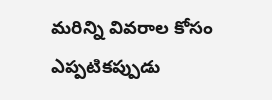మరిన్ని వివరాల కోసం ఎప్పటికప్పుడు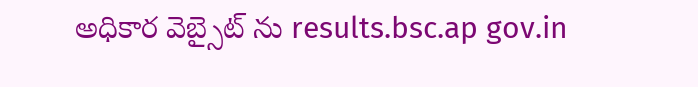అధికార వెబ్సైట్ ను results.bsc.ap gov.in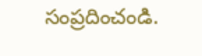సంప్రదించండి.